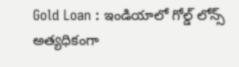Gold Loan : ఇండియాలో గోల్డ్ లోన్స్ అత్యధికంగా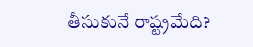తీసుకునే రాష్ట్రమేది?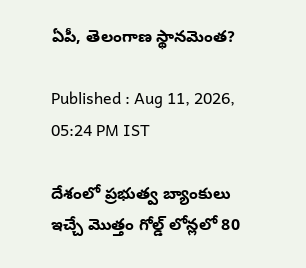ఏపీ, తెలంగాణ స్థానమెంత?

Published : Aug 11, 2026, 05:24 PM IST

దేశంలో ప్రభుత్వ బ్యాంకులు ఇచ్చే మొత్తం గోల్డ్ లోన్లలో 80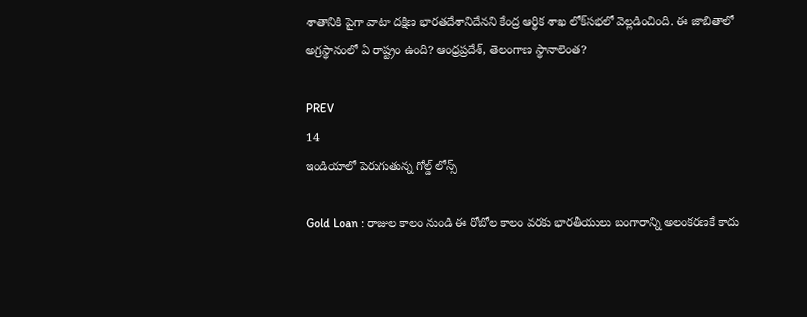శాతానికి పైగా వాటా దక్షిణ భారతదేశానిదేనని కేంద్ర ఆర్థిక శాఖ లోక్‌సభలో వెల్లడించింది. ఈ జాబితాలో అగ్రస్థానంలో ఏ రాష్ట్రం ఉంది? ఆంధ్రప్రదేశ్, తెలంగాణ స్థానాలెంత?

PREV
14
ఇండియాలో పెరుగుతున్న గోల్డ్ లోన్స్

Gold Loan : రాజుల కాలం నుండి ఈ రోబోల కాలం వరకు భారతీయులు బంగారాన్ని అలంకరణకే కాదు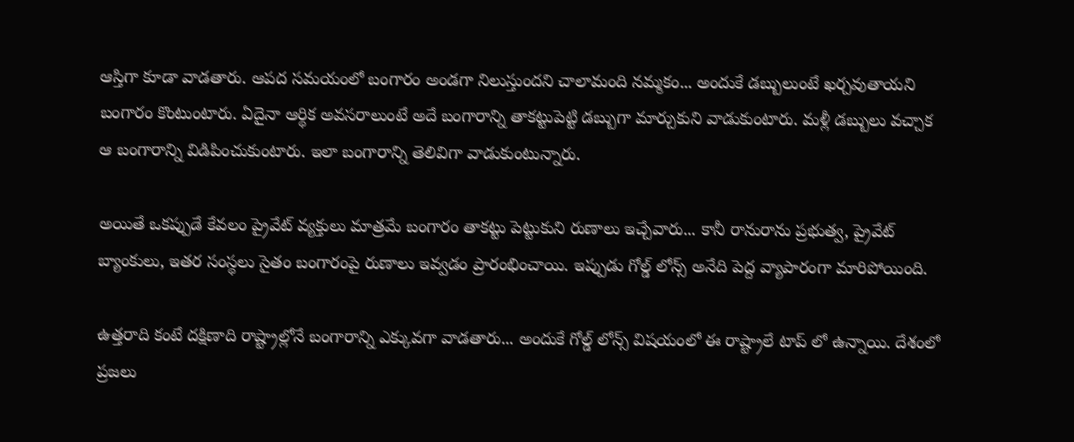ఆస్తిగా కూడా వాడతారు. ఆపద సమయంలో బంగారం అండగా నిలుస్తుందని చాలామంది నమ్మకం... అందుకే డబ్బులుంటే ఖర్చవుతాయని బంగారం కొంటుంటారు. ఏదైనా ఆర్థిక అవసరాలుంటే అదే బంగారాన్ని తాకట్టుపెట్టి డబ్బుగా మార్చుకుని వాడుకుంటారు. మళ్లీ డబ్బులు వచ్చాక ఆ బంగారాన్ని విడిపించుకుంటారు. ఇలా బంగారాన్ని తెలివిగా వాడుకుంటున్నారు.

అయితే ఒకప్పుడే కేవలం ప్రైవేట్ వ్యక్తులు మాత్రమే బంగారం తాకట్టు పెట్టుకుని రుణాలు ఇచ్చేవారు... కానీ రానురాను ప్రభుత్వ, ప్రైవేట్ బ్యాంకులు, ఇతర సంస్థలు సైతం బంగారంపై రుణాలు ఇవ్వడం ప్రారంభించాయి. ఇప్పుడు గోల్డ్ లోన్స్ అనేది పెద్ద వ్యాపారంగా మారిపోయింది.

ఉత్తరాది కంటే దక్షిణాది రాష్ట్రాల్లోనే బంగారాన్ని ఎక్కువగా వాడతారు... అందుకే గోల్డ్ లోన్స్ విషయంలో ఈ రాష్ట్రాలే టాప్ లో ఉన్నాయి. దేశంలో ప్రజలు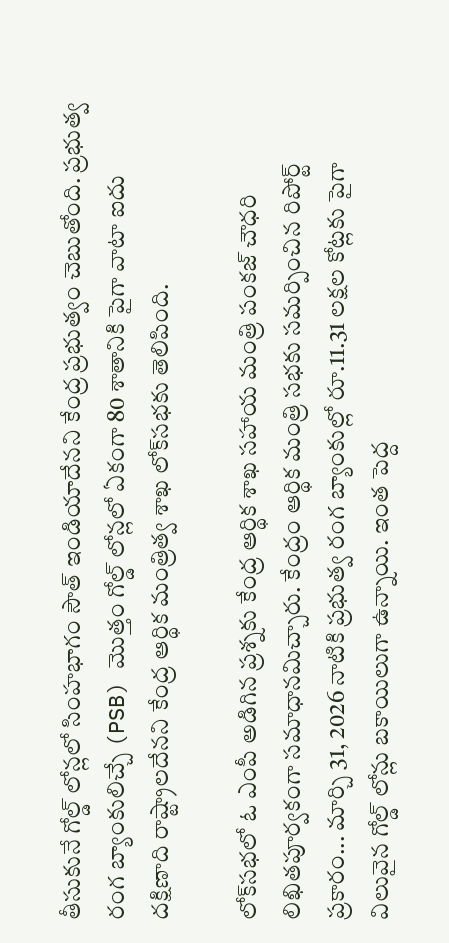తీసుకునే గోల్డ్ లోన్లలో సింహభాగం సౌత్ ఇండియాదేనని కేంద్ర ప్రభుత్వం చెబుతోంది. ప్రభుత్వ రంగ బ్యాంకులిచ్చే (PSB) మొత్తం గోల్డ్ లోన్లలో ఏకంగా 80 శాతానికి పైగా వాటా ఐదు దక్షిణాది రాష్ట్రాలదేనని కేంద్ర ఆర్థిక మంత్రిత్వ శాఖ లోక్‌సభకు తెలిపింది.

లోక్‌సభలో ఓ ఎంపీ అడిగిన ప్రశ్నకు కేంద్ర ఆర్థిక శాఖ సహాయ మంత్రి పంకజ్ చౌధరి లిఖితపూర్వకంగా సమాధానమిచ్చారు. కేంద్రం ఆర్థిక మంత్రి సభకు సమర్పించిన రిపోర్ట్ ప్రకారం... మార్చి 31, 2026 నాటికి ప్రభుత్వ రంగ బ్యాంకుల్లో రూ.11.31 లక్షల కోట్లకు పైగా విలువైన గోల్డ్ లోన్లు బకాయిలుగా ఉన్నాయి. ఇంత పెద్ద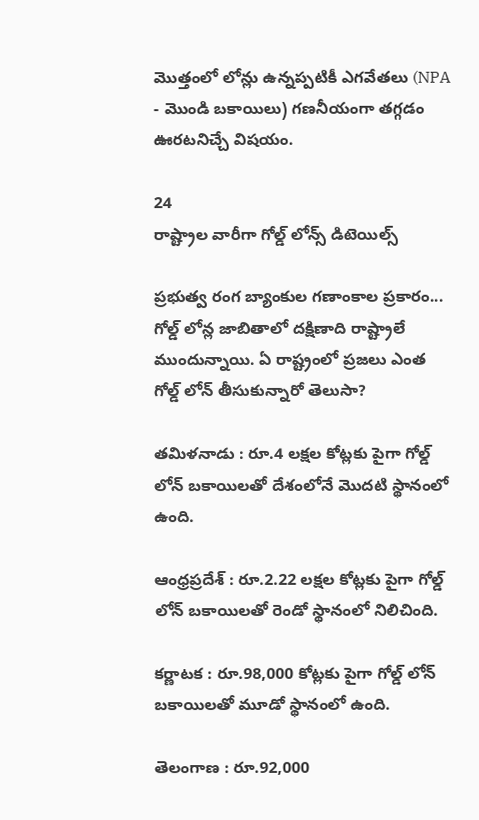మొత్తంలో లోన్లు ఉన్నప్పటికీ ఎగవేతలు (NPA - మొండి బకాయిలు) గణనీయంగా తగ్గడం ఊరటనిచ్చే విషయం.

24
రాష్ట్రాల వారీగా గోల్డ్ లోన్స్ డిటెయిల్స్

ప్రభుత్వ రంగ బ్యాంకుల గణాంకాల ప్రకారం... గోల్డ్ లోన్ల జాబితాలో దక్షిణాది రాష్ట్రాలే ముందున్నాయి. ఏ రాష్ట్రంలో ప్రజలు ఎంత గోల్డ్ లోన్ తీసుకున్నారో తెలుసా?

తమిళనాడు : రూ.4 లక్షల కోట్లకు పైగా గోల్డ్ లోన్ బకాయిలతో దేశంలోనే మొదటి స్థానంలో ఉంది.

ఆంధ్రప్రదేశ్ : రూ.2.22 లక్షల కోట్లకు పైగా గోల్డ్ లోన్ బకాయిలతో రెండో స్థానంలో నిలిచింది.

కర్ణాటక : రూ.98,000 కోట్లకు పైగా గోల్డ్ లోన్ బకాయిలతో మూడో స్థానంలో ఉంది.

తెలంగాణ : రూ.92,000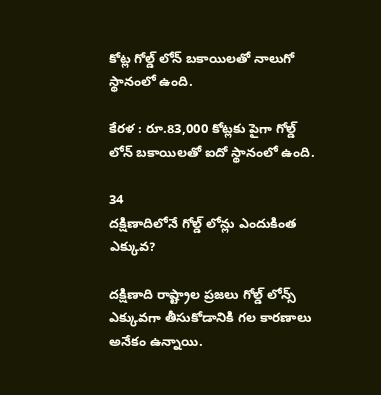కోట్ల గోల్డ్ లోన్ బకాయిలతో నాలుగో స్థానంలో ఉంది.

కేరళ : రూ.83,000 కోట్లకు పైగా గోల్డ్ లోన్ బకాయిలతో ఐదో స్థానంలో ఉంది.

34
దక్షిణాదిలోనే గోల్డ్ లోన్లు ఎందుకింత ఎక్కువ?

దక్షిణాది రాష్ట్రాల ప్రజలు గోల్డ్ లోన్స్ ఎక్కువగా తీసుకోడానికి గల కారణాలు అనేకం ఉన్నాయి.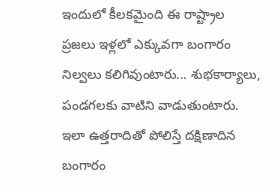ఇందులో కీలకమైంది ఈ రాష్ట్రాల ప్రజలు ఇళ్లలో ఎక్కువగా బంగారం నిల్వలు కలిగివుంటారు... శుభకార్యాలు, పండగలకు వాటిని వాడుతుంటారు. ఇలా ఉత్తరాదితో పోలిస్తే దక్షిణాదిన బంగారం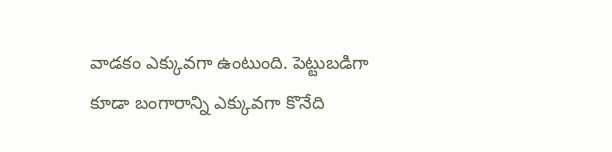వాడకం ఎక్కువగా ఉంటుంది. పెట్టుబడిగా కూడా బంగారాన్ని ఎక్కువగా కొనేది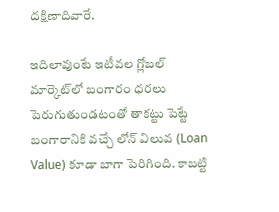దక్షిణాదివారే.

ఇదిలావుంటే ఇటీవల గ్లోబల్ మార్కెట్‌లో బంగారం ధరలు పెరుగుతుండటంతో తాకట్టు పెట్టే బంగారానికి వచ్చే లోన్ విలువ (Loan Value) కూడా బాగా పెరిగింది. కాబట్టి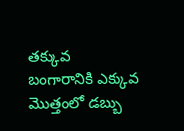తక్కువ బంగారానికి ఎక్కువ మొత్తంలో డబ్బు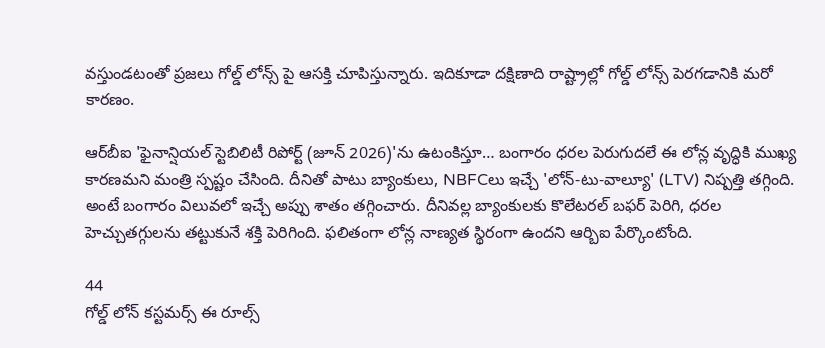వస్తుండటంతో ప్రజలు గోల్డ్ లోన్స్ పై ఆసక్తి చూపిస్తున్నారు. ఇదికూడా దక్షిణాది రాష్ట్రాల్లో గోల్డ్ లోన్స్ పెరగడానికి మరో కారణం.

ఆర్‌బీఐ 'ఫైనాన్షియల్ స్టెబిలిటీ రిపోర్ట్ (జూన్ 2026)'ను ఉటంకిస్తూ… బంగారం ధరల పెరుగుదలే ఈ లోన్ల వృద్ధికి ముఖ్య కారణమని మంత్రి స్పష్టం చేసింది. దీనితో పాటు బ్యాంకులు, NBFCలు ఇచ్చే 'లోన్-టు-వాల్యూ' (LTV) నిష్పత్తి తగ్గింది. అంటే బంగారం విలువలో ఇచ్చే అప్పు శాతం తగ్గించారు. దీనివల్ల బ్యాంకులకు కొలేటరల్ బఫర్ పెరిగి, ధరల హెచ్చుతగ్గులను తట్టుకునే శక్తి పెరిగింది. ఫలితంగా లోన్ల నాణ్యత స్థిరంగా ఉందని ఆర్బిఐ పేర్కొంటోంది.

44
గోల్డ్ లోన్ కస్టమర్స్ ఈ రూల్స్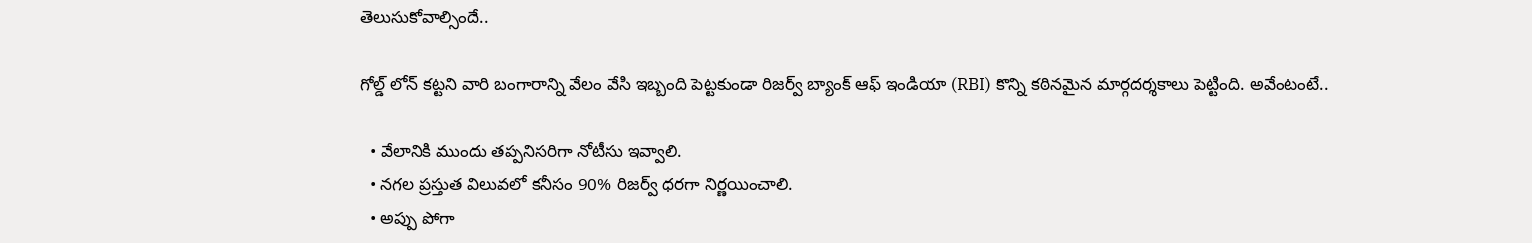తెలుసుకోవాల్సిందే..

గోల్డ్ లోన్ కట్టని వారి బంగారాన్ని వేలం వేసి ఇబ్బంది పెట్టకుండా రిజర్వ్ బ్యాంక్ ఆఫ్ ఇండియా (RBI) కొన్ని కఠినమైన మార్గదర్శకాలు పెట్టింది. అవేంటంటే..

  • వేలానికి ముందు తప్పనిసరిగా నోటీసు ఇవ్వాలి.
  • నగల ప్రస్తుత విలువలో కనీసం 90% రిజర్వ్ ధరగా నిర్ణయించాలి.
  • అప్పు పోగా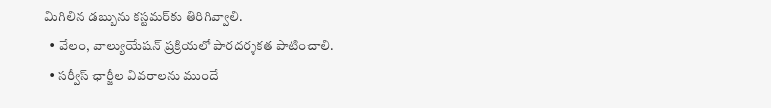మిగిలిన డబ్బును కస్టమర్‌కు తిరిగివ్వాలి.
  • వేలం, వాల్యుయేషన్ ప్రక్రియలో పారదర్శకత పాటించాలి.
  • సర్వీస్ ఛార్జీల వివరాలను ముందే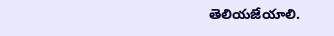తెలియజేయాలి.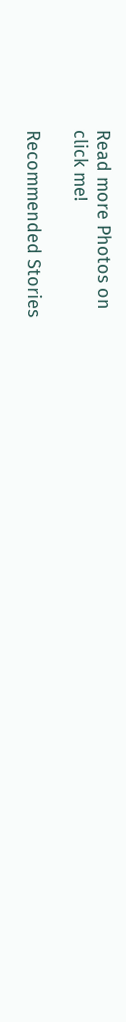Read more Photos on
click me!

Recommended Stories